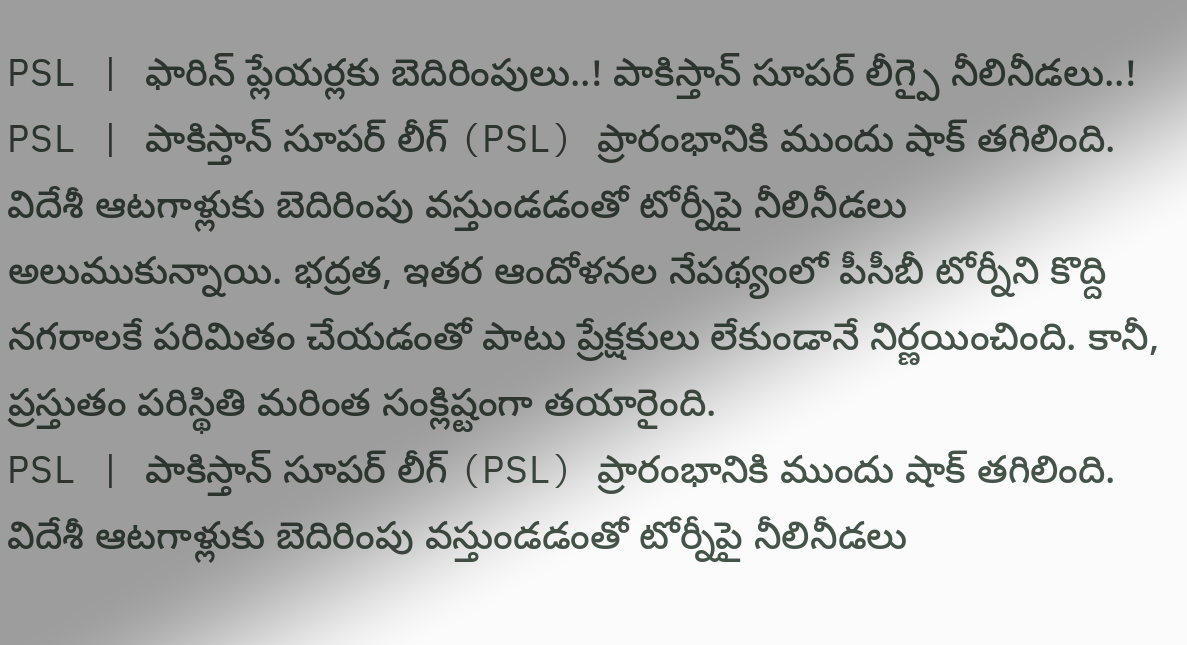PSL | ఫారిన్ ప్లేయర్లకు బెదిరింపులు..! పాకిస్తాన్ సూపర్ లీగ్పై నీలినీడలు..!
PSL | పాకిస్తాన్ సూపర్ లీగ్ (PSL) ప్రారంభానికి ముందు షాక్ తగిలింది. విదేశీ ఆటగాళ్లుకు బెదిరింపు వస్తుండడంతో టోర్నీపై నీలినీడలు అలుముకున్నాయి. భద్రత, ఇతర ఆందోళనల నేపథ్యంలో పీసీబీ టోర్నీని కొద్ది నగరాలకే పరిమితం చేయడంతో పాటు ప్రేక్షకులు లేకుండానే నిర్ణయించింది. కానీ, ప్రస్తుతం పరిస్థితి మరింత సంక్లిష్టంగా తయారైంది.
PSL | పాకిస్తాన్ సూపర్ లీగ్ (PSL) ప్రారంభానికి ముందు షాక్ తగిలింది. విదేశీ ఆటగాళ్లుకు బెదిరింపు వస్తుండడంతో టోర్నీపై నీలినీడలు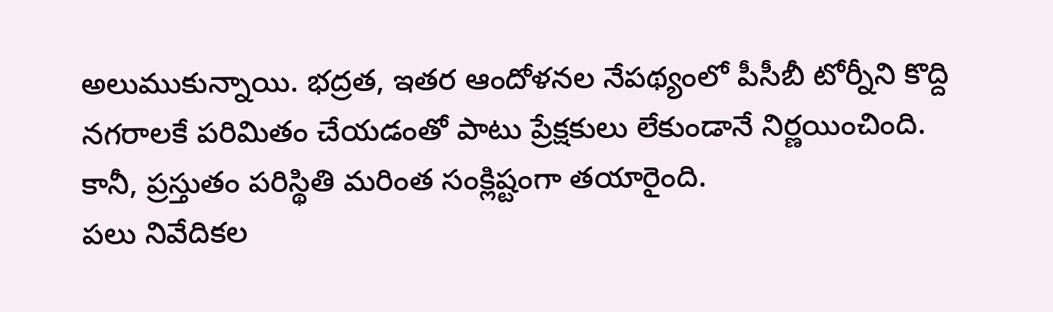అలుముకున్నాయి. భద్రత, ఇతర ఆందోళనల నేపథ్యంలో పీసీబీ టోర్నీని కొద్ది నగరాలకే పరిమితం చేయడంతో పాటు ప్రేక్షకులు లేకుండానే నిర్ణయించింది. కానీ, ప్రస్తుతం పరిస్థితి మరింత సంక్లిష్టంగా తయారైంది.
పలు నివేదికల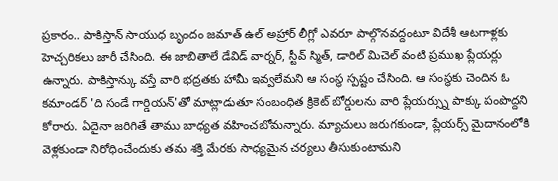ప్రకారం.. పాకిస్తాన్ సాయుధ బృందం జమాత్ ఉల్ అహ్రార్ లీగ్లో ఎవరూ పాల్గొనవద్దంటూ విదేశీ ఆటగాళ్లకు హెచ్చరికలు జారీ చేసింది. ఈ జాబితాలే డేవిడ్ వార్నర్, స్టీవ్ స్మిత్, డారిల్ మిచెల్ వంటి ప్రముఖ ప్లేయర్లు ఉన్నారు. పాకిస్తాన్కు వస్తే వారి భద్రతకు హామీ ఇవ్వలేమని ఆ సంస్థ స్పష్టం చేసింది. ఆ సంస్థకు చెందిన ఓ కమాండర్ 'ది సండే గార్డియన్'తో మాట్లాడుతూ సంబంధిత క్రికెట్ బోర్డులను వారి ప్లేయర్స్ను పాక్కు పంపొద్దని కోరారు. ఏదైనా జరిగితే తాము బాధ్యత వహించబోమన్నారు. మ్యాచులు జరుగకుండా, ప్లేయర్స్ మైదానంలోకి వెళ్లకుండా నిరోధించేందుకు తమ శక్తి మేరకు సాధ్యమైన చర్యలు తీసుకుంటామని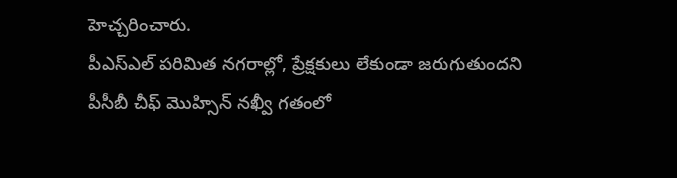హెచ్చరించారు.
పీఎస్ఎల్ పరిమిత నగరాల్లో, ప్రేక్షకులు లేకుండా జరుగుతుందని పీసీబీ చీఫ్ మొహ్సిన్ నఖ్వీ గతంలో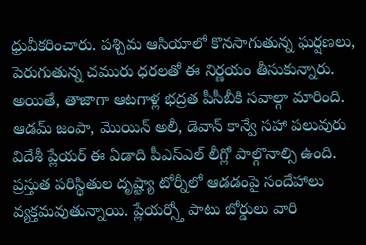ధ్రువీకరించారు. పశ్చిమ ఆసియాలో కొనసాగుతున్న ఘర్షణలు, పెరుగుతున్న చమురు ధరలతో ఈ నిర్ణయం తీసుకున్నారు. అయితే, తాజాగా ఆటగాళ్ల భద్రత పీసీబీకి సవాల్గా మారింది. ఆడమ్ జంపా, మొయిన్ అలీ, డెవాన్ కాన్వే సహా పలువురు విదేశీ ప్లేయర్ ఈ ఏడాది పీఎస్ఎల్ లీగ్లో పాల్గొనాల్సి ఉంది. ప్రస్తుత పరిస్థితుల దృష్ట్యా టోర్నీలో ఆడడంపై సందేహాలు వ్యక్తమవుతున్నాయి. ప్లేయర్స్తో పాటు బోర్డులు వారి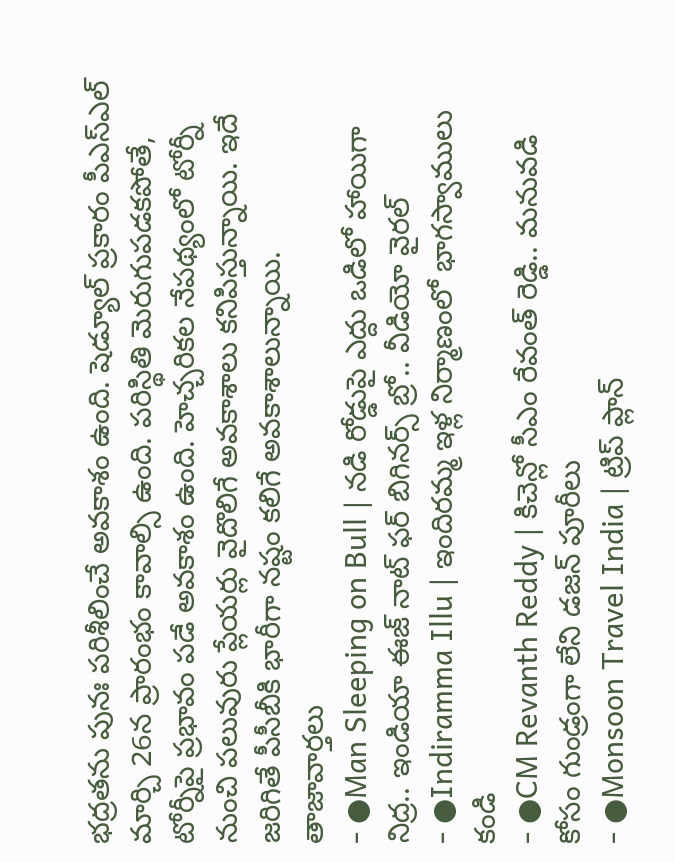భద్రతను పునః పరిశీలించే అవకాశం ఉంది. షెడ్యూల్ ప్రకారం పీఎస్ఎల్ మార్చి 26న ప్రారంభం కావాల్సి ఉంది. పరిస్థితి మెరుగుపడకపోతే, టోర్నీపై ప్రభావం పడే అవకాశం ఉంది. హెచ్చరికల నేపథ్యంలో టోర్నీ నుంచి పలువురు ప్లేయర్లు వైదొలిగే అవకాశాలు కనిపిస్తున్నాయి. ఇదే జరిగితే పీసీబీకి భారీగా నష్టం కలిగే అవకాశాలున్నాయి.
తాజావార్తలు
- ●Man Sleeping on Bull | నడి రోడ్డుపై ఎద్దు ఒడిలో హాయిగా నిద్ర.. ఇండియా ఈజ్ నాట్ ఫర్ బిగినర్స్ బ్రో.. వీడియో వైరల్
- ●Indiramma Illu | ఇందిరమ్మ ఇళ్ల నిర్మాణంలో భాగస్వాములు కండి
- ●CM Revanth Reddy | కిచెన్లో సీఎం రేవంత్ రెడ్డి.. మనువడి కోసం గుండ్రంగా లేని డజన్ పూరీలు
- ●Monsoon Travel India | ట్రిప్ ప్లాన్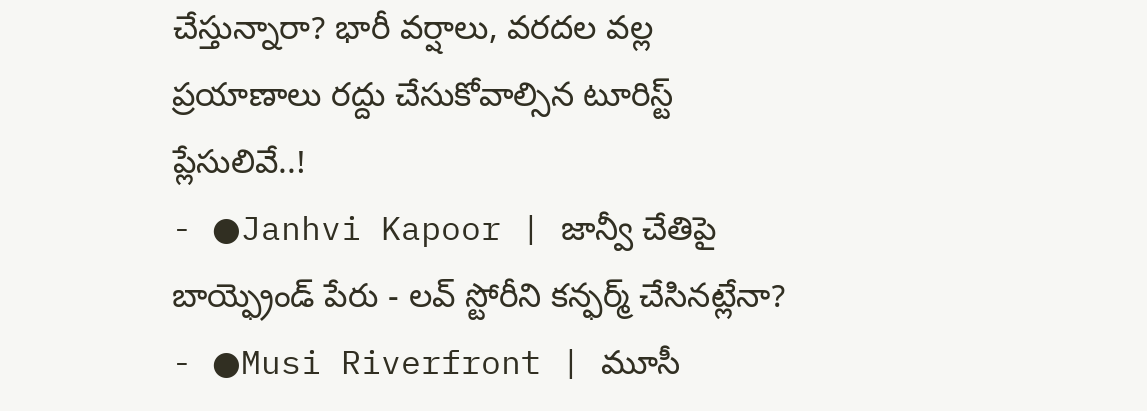చేస్తున్నారా? భారీ వర్షాలు, వరదల వల్ల ప్రయాణాలు రద్దు చేసుకోవాల్సిన టూరిస్ట్ ప్లేసులివే..!
- ●Janhvi Kapoor | జాన్వీ చేతిపై బాయ్ఫ్రెండ్ పేరు - లవ్ స్టోరీని కన్ఫర్మ్ చేసినట్లేనా?
- ●Musi Riverfront | మూసీ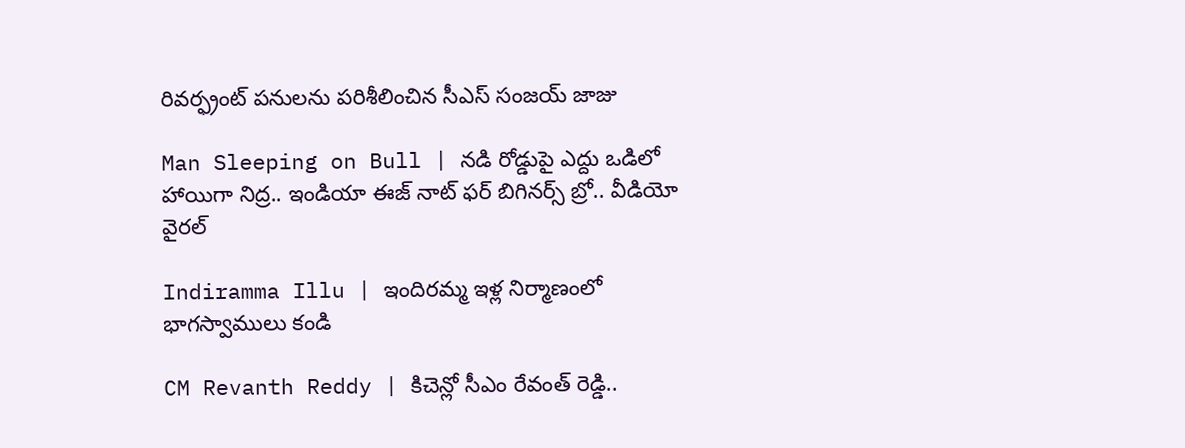రివర్ఫ్రంట్ పనులను పరిశీలించిన సీఎస్ సంజయ్ జాజు

Man Sleeping on Bull | నడి రోడ్డుపై ఎద్దు ఒడిలో హాయిగా నిద్ర.. ఇండియా ఈజ్ నాట్ ఫర్ బిగినర్స్ బ్రో.. వీడియో వైరల్

Indiramma Illu | ఇందిరమ్మ ఇళ్ల నిర్మాణంలో భాగస్వాములు కండి

CM Revanth Reddy | కిచెన్లో సీఎం రేవంత్ రెడ్డి..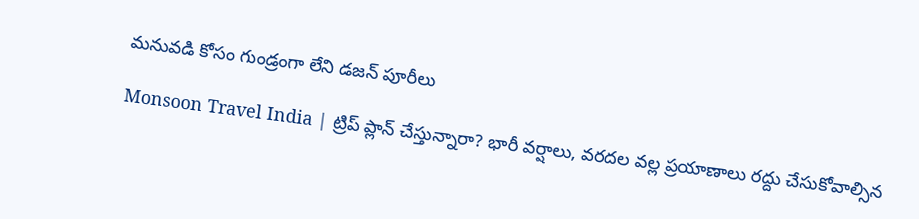మనువడి కోసం గుండ్రంగా లేని డజన్ పూరీలు

Monsoon Travel India | ట్రిప్ ప్లాన్ చేస్తున్నారా? భారీ వర్షాలు, వరదల వల్ల ప్రయాణాలు రద్దు చేసుకోవాల్సిన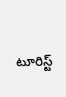టూరిస్ట్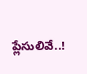ప్లేసులివే..!